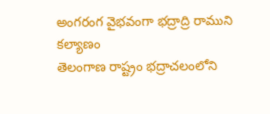అంగరంగ వైభవంగా భద్రాద్రి రాముని కల్యాణం
తెలంగాణ రాష్ట్రం భద్రాచలంలోని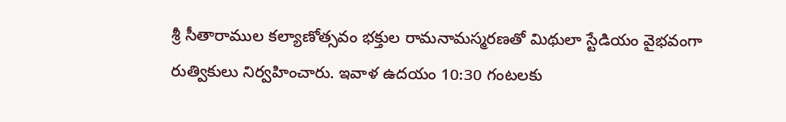శ్రీ సీతారాముల కల్యాణోత్సవం భక్తుల రామనామస్మరణతో మిథులా స్టేడియం వైభవంగా రుత్వికులు నిర్వహించారు. ఇవాళ ఉదయం 10:30 గంటలకు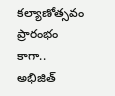కల్యాణోత్సవం ప్రారంభం కాగా.. అభిజిత్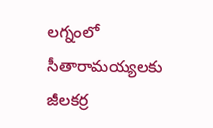లగ్నంలో సీతారామయ్యలకు జీలకర్ర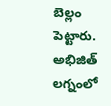బెల్లం పెట్టారు. అభిజిత్ లగ్నంలో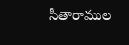సీతారాముల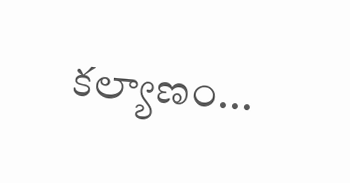కల్యాణం...